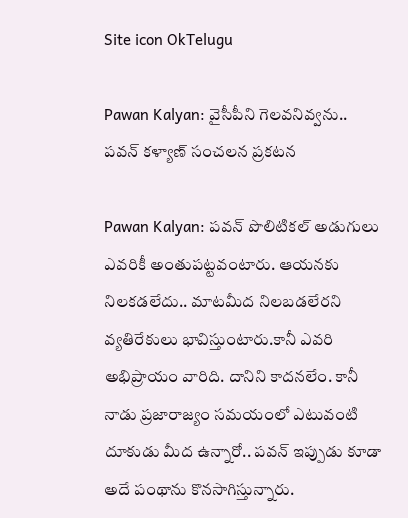Site icon OkTelugu

Pawan Kalyan: వైసీపీని గెలవనివ్వను.. పవన్ కళ్యాణ్ సంచలన ప్రకటన

Pawan Kalyan: పవన్ పొలిటికల్ అడుగులు ఎవరికీ అంతుపట్టవంటారు. ఆయనకు నిలకడలేదు.. మాటమీద నిలబడలేరని వ్యతిరేకులు భావిస్తుంటారు.కానీ ఎవరి అభిప్రాయం వారిది. దానిని కాదనలేం. కానీ నాడు ప్రజారాజ్యం సమయంలో ఎటువంటి దూకుడు మీద ఉన్నారో.. పవన్ ఇప్పుడు కూడా అదే పంథాను కొనసాగిస్తున్నారు.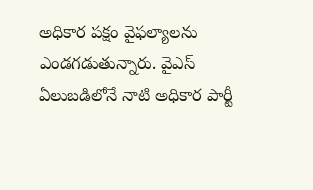అధికార పక్షం వైఫల్యాలను ఎండగడుతున్నారు. వైఎస్ ఏలుబడిలోనే నాటి అధికార పార్టీ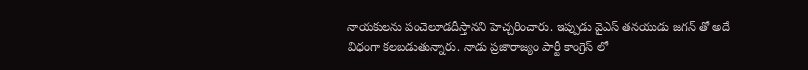నాయకులను పంచెలూడదీస్తానని హెచ్చరించారు. ఇప్పుడు వైఎస్ తనయుడు జగన్ తో అదే విధంగా కలబడుతున్నారు. నాడు ప్రజారాజ్యం పార్టీ కాంగ్రెస్ లో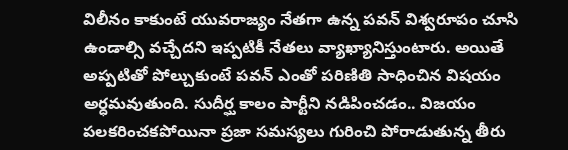విలీనం కాకుంటే యువరాజ్యం నేతగా ఉన్న పవన్ విశ్వరూపం చూసి ఉండాల్సి వచ్చేదని ఇప్పటికీ నేతలు వ్యాఖ్యానిస్తుంటారు. అయితే అప్పటితో పోల్చుకుంటే పవన్ ఎంతో పరిణితి సాధించిన విషయం అర్ధమవుతుంది. సుదీర్ఘ కాలం పార్టీని నడిపించడం.. విజయం పలకరించకపోయినా ప్రజా సమస్యలు గురించి పోరాడుతున్న తీరు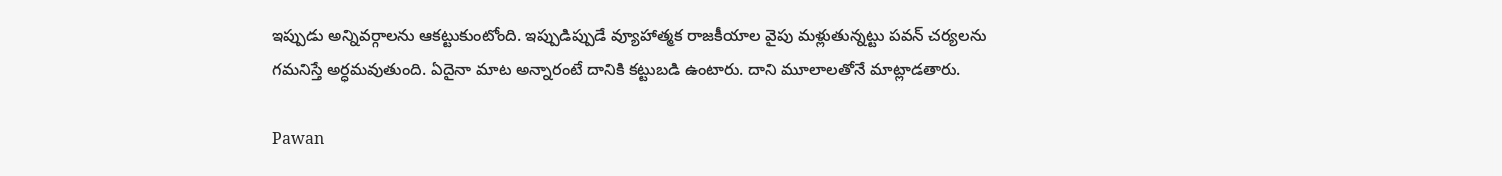ఇప్పుడు అన్నివర్గాలను ఆకట్టుకుంటోంది. ఇప్పుడిప్పుడే వ్యూహాత్మక రాజకీయాల వైపు మళ్లుతున్నట్టు పవన్ చర్యలను గమనిస్తే అర్ధమవుతుంది. ఏదైనా మాట అన్నారంటే దానికి కట్టుబడి ఉంటారు. దాని మూలాలతోనే మాట్లాడతారు.

Pawan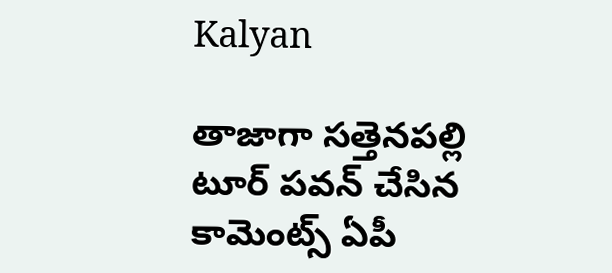Kalyan

తాజాగా సత్తెనపల్లి టూర్ పవన్ చేసిన కామెంట్స్ ఏపీ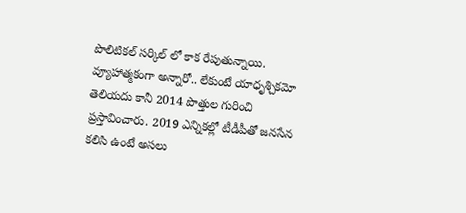పొలిటికల్ సర్కిల్ లో కాక రేపుతున్నాయి. వ్యూహాత్మకంగా అన్నారో.. లేకుంటే యాధృశ్చికమో తెలియదు కానీ 2014 పొత్తుల గురించి ప్రస్తావించారు. 2019 ఎన్నికల్లో టీడీపీతో జనసేన కలిసి ఉంటే అసలు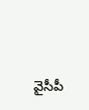వైసీపీ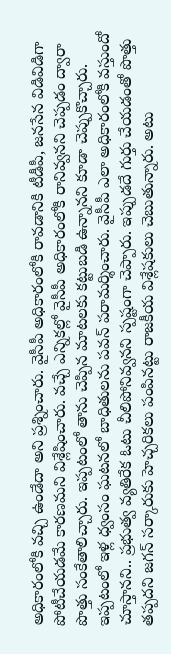అధికారంలోకి వచ్చి ఉండేదా అని ప్రశ్నించారు. వైసీపీ అధికారంలోకి రావడానికి టీడీపీ, జనసేన విడివిడిగా పోటీచేయడమే కారణమని విశ్లేషించారు. వచ్చే ఎన్నికల్లో వైసీపీ అధికారంలోకి రానివ్వనని చెప్పడం ద్వారా పొత్తు సంకేతాలిచ్చారు. ఇప్పటంలో తాను చెప్పిన మాటలకు కట్టుబడి ఉన్నానని కూడా చెప్పుకొచ్చారు. ఇప్పటంలో ఇళ్ల ధ్వంసం ఘటనలో బాధితులను పవన్ పరామర్శించారు. వైసీపీ ఎలా అధికారంలోకి వస్తుందో చూస్తానని.. ప్రభుత్వ వ్యతిరేక ఓటు చీలిపోనివ్వనని స్పష్టంగా చెప్పారు. ఇప్పుడదే గుర్తు చేయడంతో పొత్తు తప్పదని జగన్ సర్కారుకు హెచ్చరికలు పంపినట్టు రాజకీయ విశ్లేషకులు చెబుతున్నారు. అటు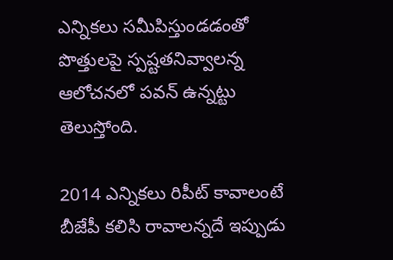ఎన్నికలు సమీపిస్తుండడంతో పొత్తులపై స్పష్టతనివ్వాలన్న ఆలోచనలో పవన్ ఉన్నట్టు తెలుస్తోంది.

2014 ఎన్నికలు రిపీట్ కావాలంటే బీజేపీ కలిసి రావాలన్నదే ఇప్పుడు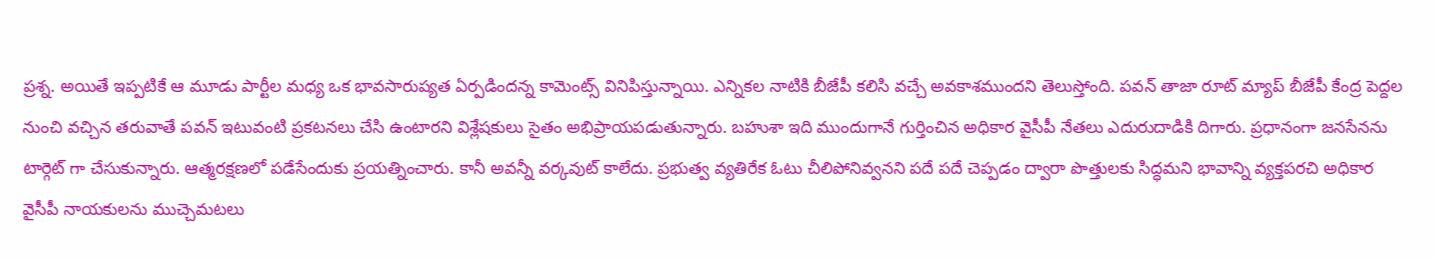ప్రశ్న. అయితే ఇప్పటికే ఆ మూడు పార్టీల మధ్య ఒక భావసారుప్యత ఏర్పడిందన్న కామెంట్స్ వినిపిస్తున్నాయి. ఎన్నికల నాటికి బీజేపీ కలిసి వచ్చే అవకాశముందని తెలుస్తోంది. పవన్ తాజా రూట్ మ్యాప్ బీజేపీ కేంద్ర పెద్దల నుంచి వచ్చిన తరువాతే పవన్ ఇటువంటి ప్రకటనలు చేసి ఉంటారని విశ్లేషకులు సైతం అభిప్రాయపడుతున్నారు. బహుశా ఇది ముందుగానే గుర్తించిన అధికార వైసీపీ నేతలు ఎదురుదాడికి దిగారు. ప్రధానంగా జనసేనను టార్గెట్ గా చేసుకున్నారు. ఆత్మరక్షణలో పడేసేందుకు ప్రయత్నించారు. కానీ అవన్నీ వర్కవుట్ కాలేదు. ప్రభుత్వ వ్యతిరేక ఓటు చీలిపోనివ్వనని పదే పదే చెప్పడం ద్వారా పొత్తులకు సిద్ధమని భావాన్ని వ్యక్తపరచి అధికార వైసీపీ నాయకులను ముచ్చెమటలు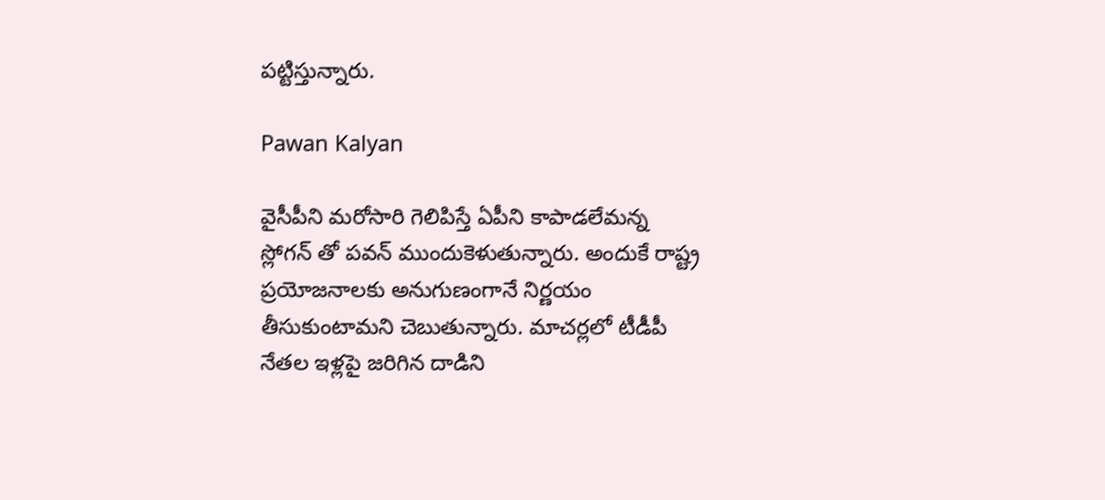పట్టిస్తున్నారు.

Pawan Kalyan

వైసీపీని మరోసారి గెలిపిస్తే ఏపీని కాపాడలేమన్న స్లోగన్ తో పవన్ ముందుకెళుతున్నారు. అందుకే రాష్ట్ర ప్రయోజనాలకు అనుగుణంగానే నిర్ణయం తీసుకుంటామని చెబుతున్నారు. మాచర్లలో టీడీపీ నేతల ఇళ్లపై జరిగిన దాడిని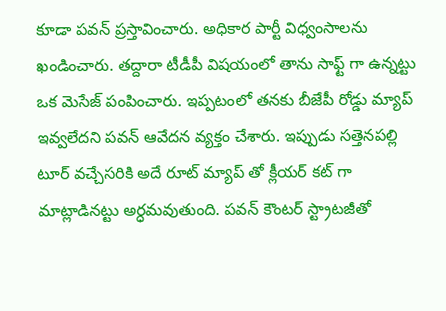కూడా పవన్ ప్రస్తావించారు. అధికార పార్టీ విధ్వంసాలను ఖండించారు. తద్దారా టీడీపీ విషయంలో తాను సాఫ్ట్ గా ఉన్నట్టు ఒక మెసేజ్ పంపించారు. ఇప్పటంలో తనకు బీజేపీ రోడ్డు మ్యాప్ ఇవ్వలేదని పవన్ ఆవేదన వ్యక్తం చేశారు. ఇప్పుడు సత్తెనపల్లి టూర్ వచ్చేసరికి అదే రూట్ మ్యాప్ తో క్లీయర్ కట్ గా మాట్లాడినట్టు అర్ధమవుతుంది. పవన్ కౌంటర్ స్ట్రాటజీతో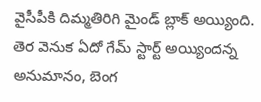వైసీపీకి దిమ్మతిరిగి మైండ్ బ్లాక్ అయ్యింది. తెర వెనుక ఏదో గేమ్ స్టార్ట్ అయ్యిందన్న అనుమానం, బెంగ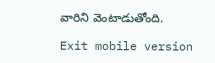వారిని వెంటాడుతోంది.

Exit mobile version